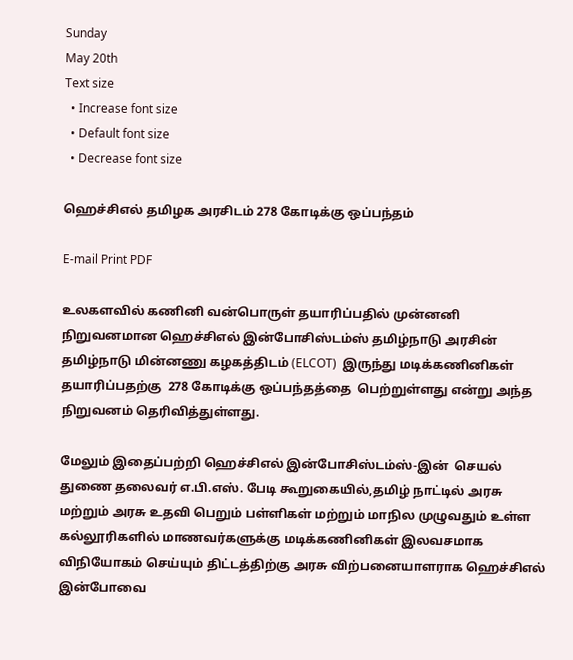Sunday
May 20th
Text size
  • Increase font size
  • Default font size
  • Decrease font size

ஹெச்சிஎல் தமிழக அரசிடம் 278 கோடிக்கு ஒப்பந்தம்

E-mail Print PDF

உலகளவில் கணினி வன்பொருள் தயாரிப்பதில் முன்னனி நிறுவனமான ஹெச்சிஎல் இன்போசிஸ்டம்ஸ் தமிழ்நாடு அரசின் தமிழ்நாடு மின்னணு கழகத்திடம் (ELCOT)  இருந்து மடிக்கணினிகள் தயாரிப்பதற்கு  278 கோடிக்கு ஒப்பந்தத்தை  பெற்றுள்ளது என்று அந்த நிறுவனம் தெரிவித்துள்ளது.

மேலும் இதைப்பற்றி ஹெச்சிஎல் இன்போசிஸ்டம்ஸ்-இன்  செயல் துணை தலைவர் எ.பி.எஸ். பேடி கூறுகையில்,தமிழ் நாட்டில் அரசு மற்றும் அரசு உதவி பெறும் பள்ளிகள் மற்றும் மாநில முழுவதும் உள்ள கல்லூரிகளில் மாணவர்களுக்கு மடிக்கணினிகள் இலவசமாக விநியோகம் செய்யும் திட்டத்திற்கு அரசு விற்பனையாளராக ஹெச்சிஎல் இன்போவை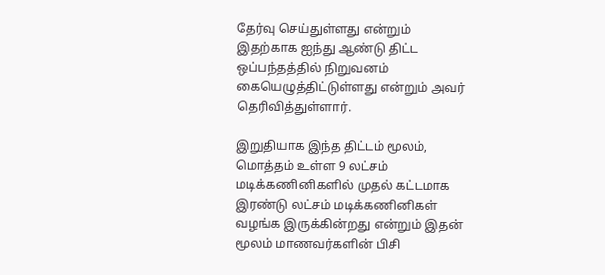தேர்வு செய்துள்ளது என்றும்   இதற்காக ஐந்து ஆண்டு திட்ட ஒப்பந்தத்தில் நிறுவனம் கையெழுத்திட்டுள்ளது என்றும் அவர் தெரிவித்துள்ளார்.

இறுதியாக இந்த திட்டம் மூலம், மொத்தம் உள்ள 9 லட்சம் மடிக்கணினிகளில் முதல் கட்டமாக இரண்டு லட்சம் மடிக்கணினிகள் வழங்க இருக்கின்றது என்றும் இதன் மூலம் மாணவர்களின் பிசி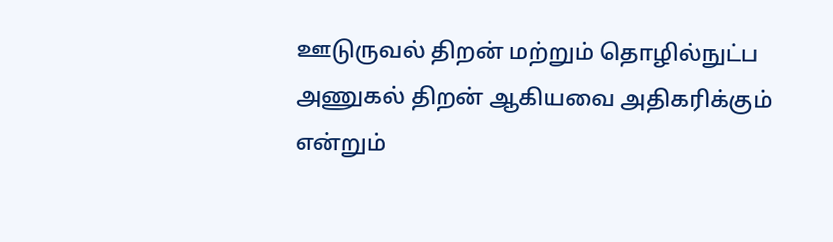ஊடுருவல் திறன் மற்றும் தொழில்நுட்ப அணுகல் திறன் ஆகியவை அதிகரிக்கும் என்றும்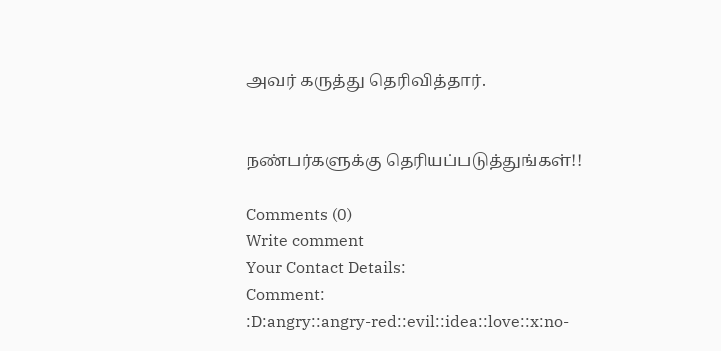அவர் கருத்து தெரிவித்தார்.


நண்பர்களுக்கு தெரியப்படுத்துங்கள்!!

Comments (0)
Write comment
Your Contact Details:
Comment:
:D:angry::angry-red::evil::idea::love::x:no-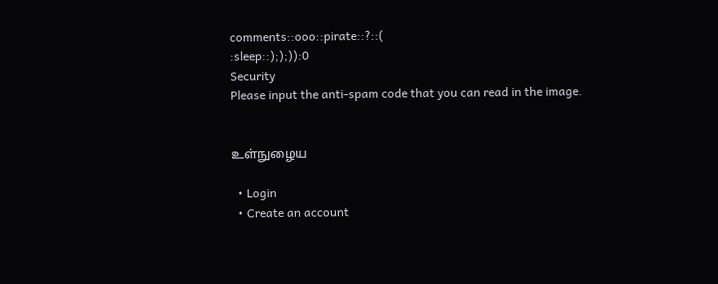comments::ooo::pirate::?::(
:sleep::););)):0
Security
Please input the anti-spam code that you can read in the image.


உள்நுழைய

  • Login
  • Create an account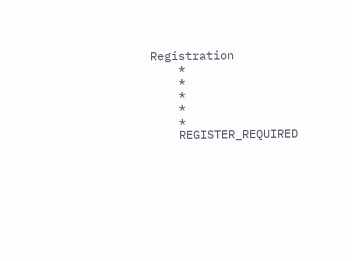Registration
    *
    *
    *
    *
    *
    REGISTER_REQUIRED